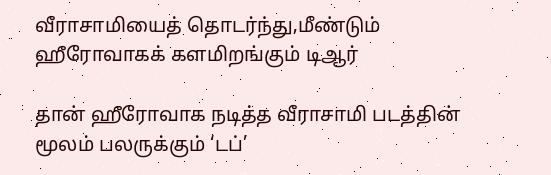வீராசாமியைத் தொடர்ந்து,மீண்டும் ஹீரோவாகக் களமிறங்கும் டிஆர்

தான் ஹீரோவாக நடித்த வீராசாமி படத்தின் மூலம் பலருக்கும் ‘டப்’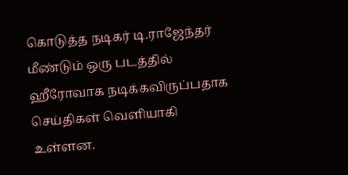கொடுத்த நடிகர் டி.ராஜேந்தர் மீண்டும் ஒரு படத்தில் ஹீரோவாக நடிக்கவிருப்பதாக செய்திகள் வெளியாகி உள்ளன.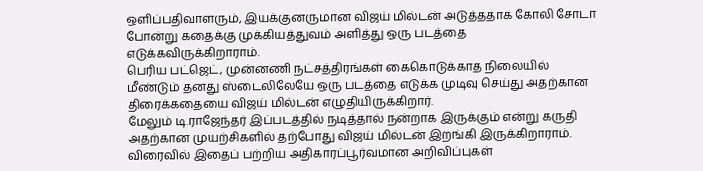ஒளிப்பதிவாளரும், இயக்குனருமான விஜய் மில்டன் அடுத்ததாக கோலி சோடா போன்று கதைக்கு முக்கியத்துவம் அளித்து ஒரு படத்தை எடுக்கவிருக்கிறாராம்.
பெரிய பட்ஜெட், முன்னணி நட்சத்திரங்கள் கைகொடுக்காத நிலையில் மீண்டும் தனது ஸ்டைலிலேயே ஒரு படத்தை எடுக்க முடிவு செய்து அதற்கான திரைக்கதையை விஜய் மில்டன் எழுதியிருக்கிறார்.
மேலும் டி.ராஜேந்தர் இப்படத்தில் நடித்தால் நன்றாக இருக்கும் என்று கருதி அதற்கான முயற்சிகளில் தற்போது விஜய் மில்டன் இறங்கி இருக்கிறாராம். விரைவில் இதைப் பற்றிய அதிகாரப்பூர்வமான அறிவிப்புகள்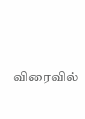விரைவில்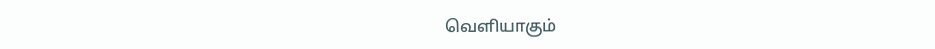வெளியாகும்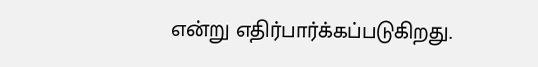என்று எதிர்பார்க்கப்படுகிறது.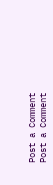Post a Comment
Post a Comment